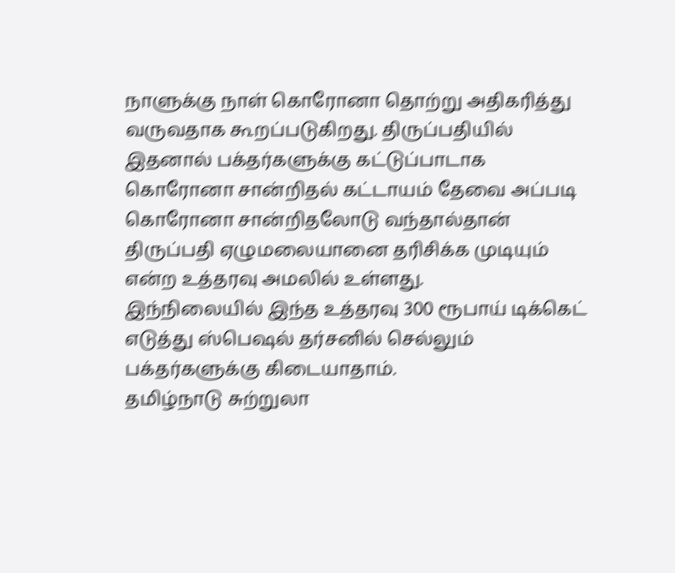நாளுக்கு நாள் கொரோனா தொற்று அதிகரித்து வருவதாக கூறப்படுகிறது. திருப்பதியில் இதனால் பக்தர்களுக்கு கட்டுப்பாடாக கொரோனா சான்றிதல் கட்டாயம் தேவை அப்படி கொரோனா சான்றிதலோடு வந்தால்தான் திருப்பதி ஏழுமலையானை தரிசிக்க முடியும் என்ற உத்தரவு அமலில் உள்ளது.
இந்நிலையில் இந்த உத்தரவு 300 ரூபாய் டிக்கெட் எடுத்து ஸ்பெஷல் தர்சனில் செல்லும் பக்தர்களுக்கு கிடையாதாம்.
தமிழ்நாடு சுற்றுலா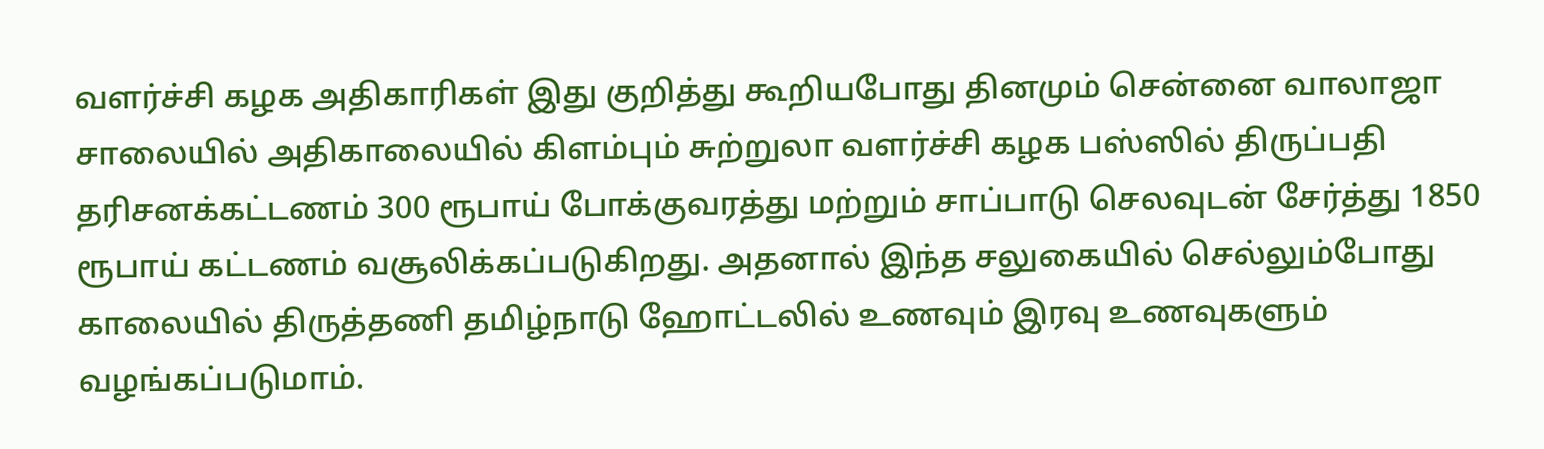வளர்ச்சி கழக அதிகாரிகள் இது குறித்து கூறியபோது தினமும் சென்னை வாலாஜா சாலையில் அதிகாலையில் கிளம்பும் சுற்றுலா வளர்ச்சி கழக பஸ்ஸில் திருப்பதி தரிசனக்கட்டணம் 300 ரூபாய் போக்குவரத்து மற்றும் சாப்பாடு செலவுடன் சேர்த்து 1850 ரூபாய் கட்டணம் வசூலிக்கப்படுகிறது. அதனால் இந்த சலுகையில் செல்லும்போது காலையில் திருத்தணி தமிழ்நாடு ஹோட்டலில் உணவும் இரவு உணவுகளும் வழங்கப்படுமாம்.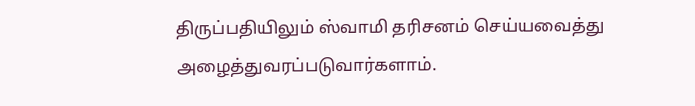திருப்பதியிலும் ஸ்வாமி தரிசனம் செய்யவைத்து அழைத்துவரப்படுவார்களாம்.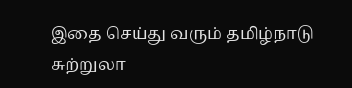இதை செய்து வரும் தமிழ்நாடு சுற்றுலா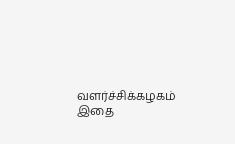வளர்ச்சிக்கழகம் இதை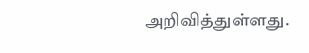அறிவித்துள்ளது.